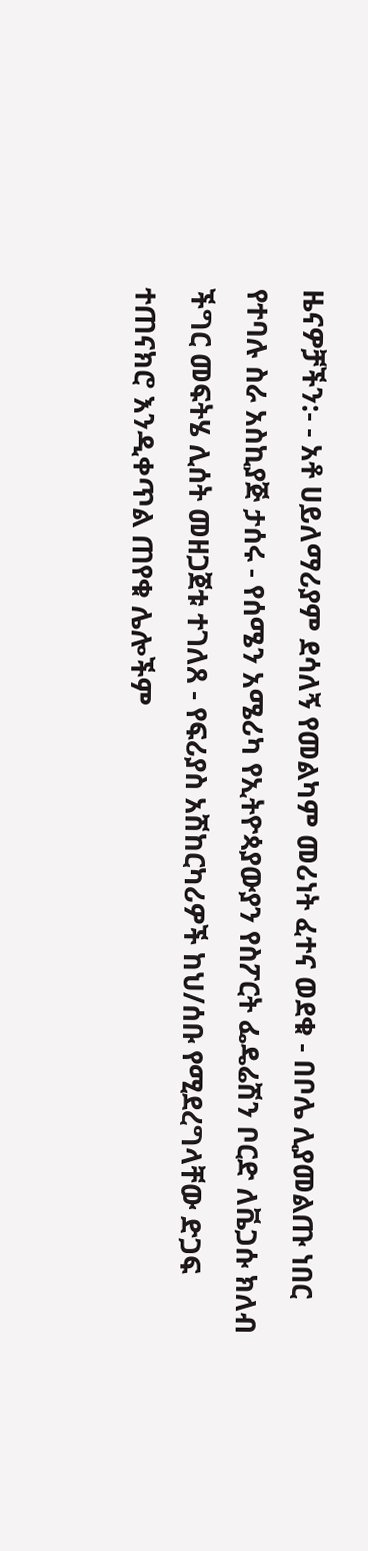ዜናዎቻችን:- - አቶ ሀይለማሪያም ደሳለኝ የመልካም መሪነት ፈተና ወደቁ - በቦሌ ሊያመልጡ ነበር የተባሉ ስራ አስኪያጅ ታሰሩ - የሰሜን አሜሪካ የኢትዮጳያውያን የስፖርት ፌዴሬሽን ቦርድ ለቬጋሱ ክለብ ችግር መፍትሄ ሊሰት መዘጋጀቱ ተገለጸ - የፍሪያስ አሽከርካሪዎች ከህ/ሰቡ የሚደረግላቸው ድጋፍ ተጠናክሮ እንዲቀጥል ጠየቁ ሌሎችም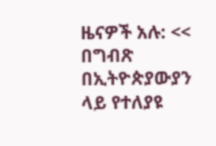ዜናዎች አሉ: << በግብጽ በኢትዮጵያውያን ላይ የተለያዩ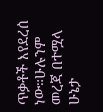ጥቃቶች እየደረሰ ነው።ሁሉንም መረጃ በተሟላ ሁኔታ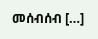መሰብሰብ […]